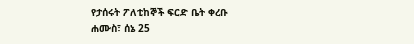የታሰሩት ፖለቲከኞች ፍርድ ቤት ቀረቡ
ሐሙስ፣ ሰኔ 25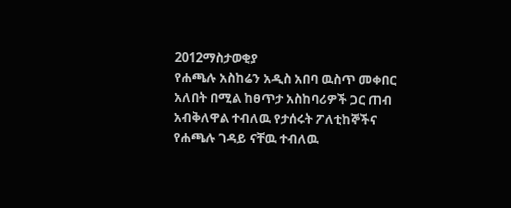2012ማስታወቂያ
የሐጫሉ አስከሬን አዲስ አበባ ዉስጥ መቀበር አለበት በሚል ከፀጥታ አስከባሪዎች ጋር ጠብ አብቅለዋል ተብለዉ የታሰሩት ፖለቲከኞችና የሐጫሉ ገዳይ ናቸዉ ተብለዉ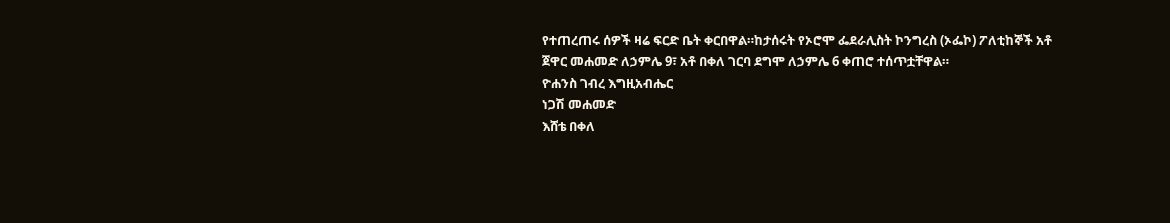የተጠረጠሩ ሰዎች ዛሬ ፍርድ ቤት ቀርበዋል።ከታሰሩት የኦሮሞ ፌደራሊስት ኮንግረስ (ኦፌኮ) ፖለቲከኞች አቶ ጀዋር መሐመድ ለኃምሌ 9፣ አቶ በቀለ ገርባ ደግሞ ለኃምሌ 6 ቀጠሮ ተሰጥቷቸዋል።
ዮሐንስ ገብረ እግዚአብሔር
ነጋሽ መሐመድ
እሸቴ በቀለ